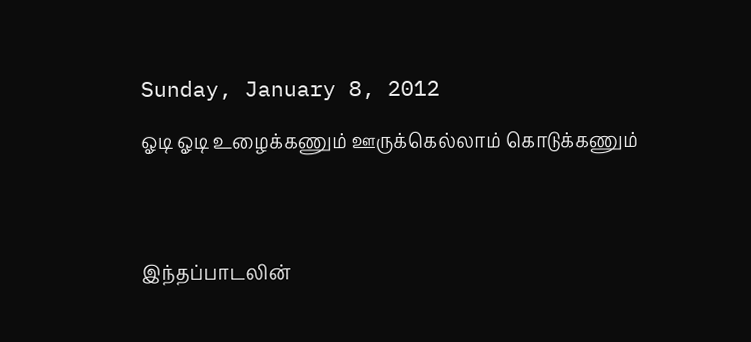Sunday, January 8, 2012

ஓடி ஓடி உழைக்கணும் ஊருக்கெல்லாம் கொடுக்கணும்




இந்தப்பாடலின்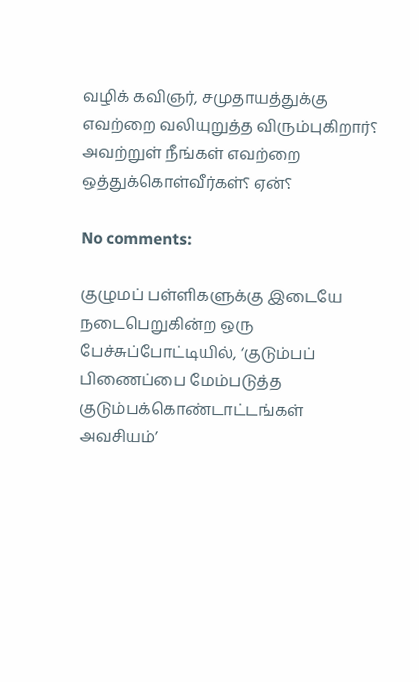வழிக் கவிஞர், சமுதாயத்துக்கு எவற்றை வலியுறுத்த விரும்புகிறார்؟
அவற்றுள் நீங்கள் எவற்றை ஒத்துக்கொள்வீர்கள்؟ ஏன்؟

No comments:

குழுமப் பள்ளிகளுக்கு இடையே நடைபெறுகின்ற ஒரு பேச்சுப்போட்டியில், ‘குடும்பப் பிணைப்பை மேம்படுத்த குடும்பக்கொண்டாட்டங்கள் அவசியம்’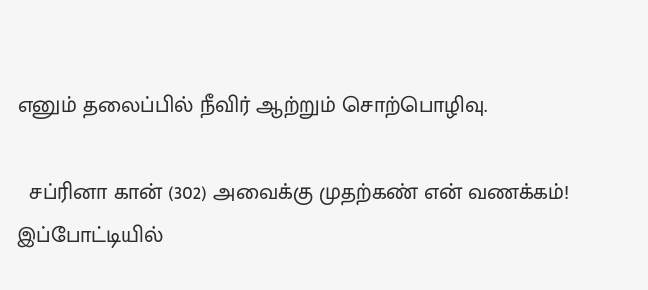எனும் தலைப்பில் நீவிர் ஆற்றும் சொற்பொழிவு.

  சப்ரினா கான் (302) அவைக்கு முதற்கண் என் வணக்கம்!   இப்போட்டியில்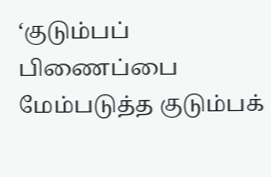‘குடும்பப் பிணைப்பை மேம்படுத்த குடும்பக்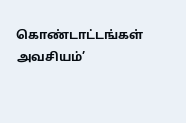கொண்டாட்டங்கள் அவசியம்’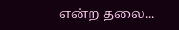என்ற தலை...